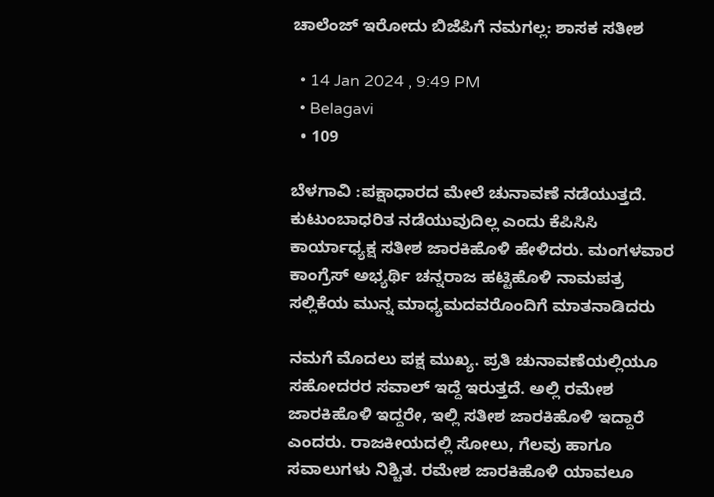ಚಾಲೆಂಜ್ ಇರೋದು ಬಿಜೆಪಿಗೆ ನಮಗಲ್ಲ: ಶಾಸಕ ಸತೀಶ

  • 14 Jan 2024 , 9:49 PM
  • Belagavi
  • 109

ಬೆಳಗಾವಿ :ಪಕ್ಷಾಧಾರದ ಮೇಲೆ ಚುನಾವಣೆ ನಡೆಯುತ್ತದೆ. ಕುಟುಂಬಾಧರಿತ ನಡೆಯುವುದಿಲ್ಲ ಎಂದು ಕೆಪಿಸಿಸಿ ಕಾರ್ಯಾಧ್ಯಕ್ಷ ಸತೀಶ ಜಾರಕಿಹೊಳಿ ಹೇಳಿದರು. ಮಂಗಳವಾರ ಕಾಂಗ್ರೆಸ್ ಅಭ್ಯರ್ಥಿ ಚನ್ನರಾಜ ಹಟ್ಟಿಹೊಳಿ ನಾಮಪತ್ರ ಸಲ್ಲಿಕೆಯ ಮುನ್ನ ಮಾಧ್ಯಮದವರೊಂದಿಗೆ ಮಾತನಾಡಿದರು

ನಮಗೆ ಮೊದಲು ಪಕ್ಷ ಮುಖ್ಯ. ಪ್ರತಿ ಚುನಾವಣೆಯಲ್ಲಿಯೂ ಸಹೋದರರ ಸವಾಲ್ ಇದ್ದೆ ಇರುತ್ತದೆ. ಅಲ್ಲಿ ರಮೇಶ ಜಾರಕಿಹೊಳಿ ಇದ್ದರೇ, ಇಲ್ಲಿ ಸತೀಶ ಜಾರಕಿಹೊಳಿ ಇದ್ದಾರೆ ಎಂದರು. ರಾಜಕೀಯದಲ್ಲಿ ಸೋಲು, ಗೆಲವು ಹಾಗೂ ಸವಾಲುಗಳು ನಿಶ್ಚಿತ. ರಮೇಶ ಜಾರಕಿಹೊಳಿ ಯಾವಲೂ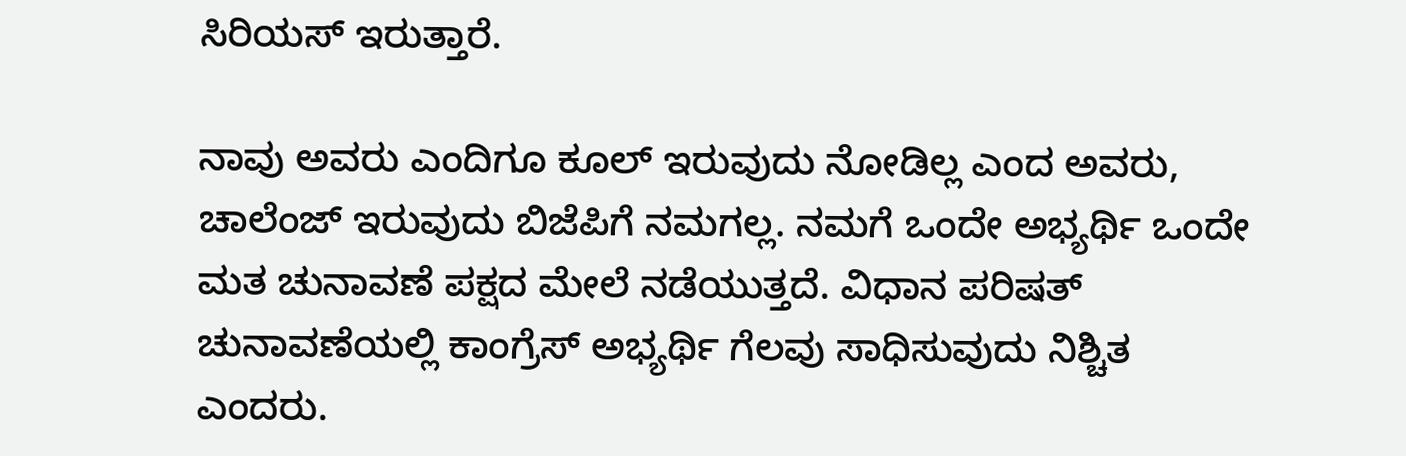ಸಿರಿಯಸ್ ಇರುತ್ತಾರೆ.

ನಾವು ಅವರು ಎಂದಿಗೂ ಕೂಲ್ ಇರುವುದು ನೋಡಿಲ್ಲ ಎಂದ ಅವರು, ಚಾಲೆಂಜ್ ಇರುವುದು ಬಿಜೆಪಿಗೆ ನಮಗಲ್ಲ. ನಮಗೆ ಒಂದೇ ಅಭ್ಯರ್ಥಿ ಒಂದೇ ಮತ ಚುನಾವಣೆ ಪಕ್ಷದ ಮೇಲೆ ನಡೆಯುತ್ತದೆ. ವಿಧಾನ ಪರಿಷತ್ ಚುನಾವಣೆಯಲ್ಲಿ ಕಾಂಗ್ರೆಸ್ ಅಭ್ಯರ್ಥಿ ಗೆಲವು ಸಾಧಿಸುವುದು ನಿಶ್ಚಿತ ಎಂದರು.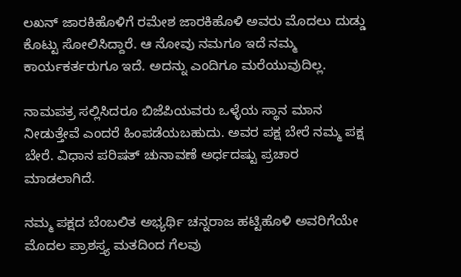ಲಖನ್ ಜಾರಕಿಹೊಳಿಗೆ ರಮೇಶ ಜಾರಕಿಹೊಳಿ ಅವರು ಮೊದಲು ದುಡ್ಡು ಕೊಟ್ಟು ಸೋಲಿಸಿದ್ದಾರೆ. ಆ ನೋವು ನಮಗೂ ಇದೆ ನಮ್ಮ ಕಾರ್ಯಕರ್ತರುಗೂ ಇದೆ. ಅದನ್ನು ಎಂದಿಗೂ ಮರೆಯುವುದಿಲ್ಲ.

ನಾಮಪತ್ರ ಸಲ್ಲಿಸಿದರೂ ಬಿಜೆಪಿಯವರು ಒಳ್ಳೆಯ ಸ್ಥಾನ ಮಾನ ನೀಡುತ್ತೇವೆ ಎಂದರೆ ಹಿಂಪಡೆಯಬಹುದು. ಅವರ ಪಕ್ಷ ಬೇರೆ ನಮ್ಮ ಪಕ್ಷ ಬೇರೆ. ವಿಧಾನ ಪರಿಷತ್ ಚುನಾವಣೆ ಅರ್ಧದಷ್ಟು ಪ್ರಚಾರ ಮಾಡಲಾಗಿದೆ.

ನಮ್ಮ ಪಕ್ಷದ ಬೆಂಬಲಿತ ಅಭ್ಯರ್ಥಿ ಚನ್ನರಾಜ ಹಟ್ಟಿಹೊಳಿ ಅವರಿಗೆಯೇ ಮೊದಲ ಪ್ರಾಶಸ್ತ್ಯ ಮತದಿಂದ ಗೆಲವು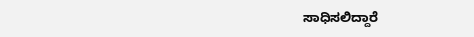ಸಾಧಿಸಲಿದ್ದಾರೆ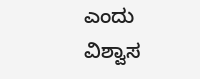ಎಂದು ವಿಶ್ವಾಸ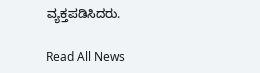ವ್ಯಕ್ತಪಡಿಸಿದರು.

Read All News